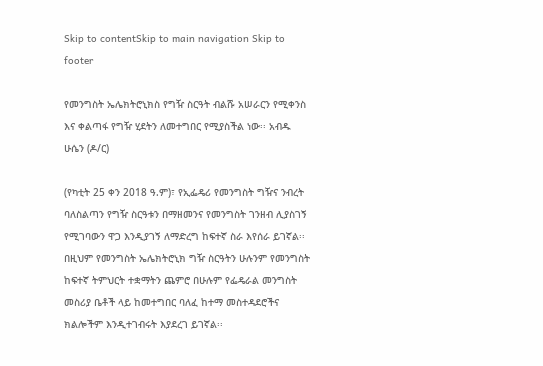Skip to contentSkip to main navigation Skip to footer

የመንግስት ኤሌክትሮኒክስ የግዥ ስርዓት ብልሹ አሠራርን የሚቀንስ እና ቀልጣፋ የግዥ ሂደትን ለመተግበር የሚያስችል ነው፡፡ አብዱ ሁሴን (ዶ/ር)

(የካቲት 25 ቀን 2018 ዓ.ም)፣ የኢፌዴሪ የመንግስት ግዥና ንብረት ባለስልጣን የግዥ ስርዓቱን በማዘመንና የመንግስት ገንዘብ ሊያስገኝ የሚገባውን ዋጋ እንዲያገኝ ለማድረግ ከፍተኛ ስራ እየሰራ ይገኛል፡፡ በዚህም የመንግስት ኤሌክትሮኒክ ግዥ ስርዓትን ሁሉንም የመንግስት ከፍተኛ ትምህርት ተቋማትን ጨምሮ በሁሉም የፌዴራል መንግስት መስሪያ ቤቶች ላይ ከመተግበር ባለፈ ከተማ መስተዳደሮችና ክልሎችም እንዲተገብሩት እያደረገ ይገኛል፡፡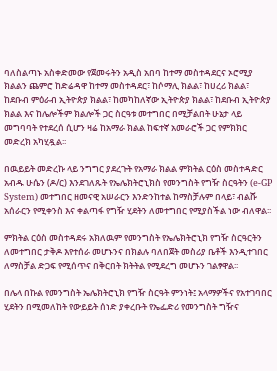ባለስልጣኑ አስቀድመው የጀመሩትን አዲስ አበባ ከተማ መስተዳደርና ኦሮሚያ ክልልን ጨምሮ ከድሬዳዋ ከተማ መስተዳደር፣ ከሶማሊ ክልል፣ ከሀረሪ ክልል፣ ከደቡብ ምዕራብ ኢትዮጵያ ክልል፣ ከመካከለኛው ኢትዮጵያ ክልል፣ ከደቡብ ኢትዮጵያ ክልል እና ከሌሎችም ክልሎች ጋር ስርዓቱ መተግበር በሚቻልበት ሁኔታ ላይ መግባባት የተደረሰ ሲሆን ዛሬ ከአማራ ክልል ከፍተኛ አመራሮች ጋር የምክክር መድረክ አካሂዷል፡፡

በዉይይት መድረኩ ላይ ንግግር ያደረጉት የአማራ ክልል ምክትል ርዕስ መስተዳድር አብዱ ሁሴን (ዶ/ር) እንደገለጹት የኤሌክትሮኒክስ የመንግስት የግዥ ስርዓትን (e-GP System) መተግበር ዘመናዊ አሠራርን እንድንከተል ከማስቻሉም በላይ፣ ብልሹ አሰራርን የሚቀንስ እና ቀልጣፋ የግዥ ሂደትን ለመተግበር የሚያስችል ነው ብለዋል፡፡

ምክትል ርዕስ መስተዳደሩ አክለዉም የመንግስት የኤሌክትሮኒክ የግዥ ስርዓርትን ለመተግበር ታቅዶ እየተሰራ መሆኑንና በክልሉ ባለበጀት መስሪያ ቤቶች እንዲተገበር ለማስቻል ድጋፍ የሚሰጥና በቅርበት ክትትል የሚደረግ መሆኑን ገልፃዋል፡፡

በሌላ በኩል የመንግስት ኤሌክትሮኒክ የግዥ ስርዓት ምንነት፤ አላማዎችና የአተገባበር ሂደትን በሚመለከት የውይይት ሰነድ ያቀረቡት የኤፌድሪ የመንግስት ግዥና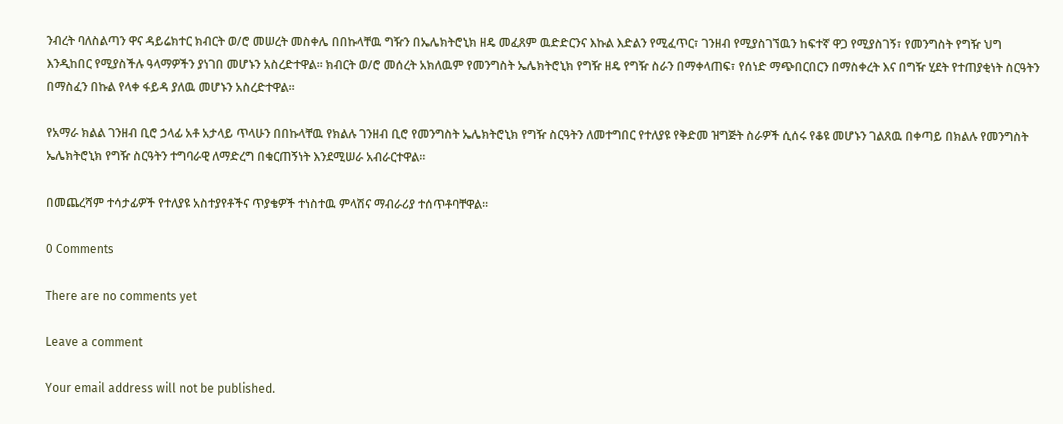ንብረት ባለስልጣን ዋና ዳይሬክተር ክብርት ወ/ሮ መሠረት መስቀሌ በበኩላቸዉ ግዥን በኤሌክትሮኒክ ዘዴ መፈጸም ዉድድርንና እኩል እድልን የሚፈጥር፣ ገንዘብ የሚያስገኘዉን ከፍተኛ ዋጋ የሚያስገኝ፣ የመንግስት የግዥ ህግ እንዲከበር የሚያስችሉ ዓላማዎችን ያነገበ መሆኑን አስረድተዋል፡፡ ክብርት ወ/ሮ መሰረት አክለዉም የመንግስት ኤሌክትሮኒክ የግዥ ዘዴ የግዥ ስራን በማቀላጠፍ፣ የሰነድ ማጭበርበርን በማስቀረት እና በግዥ ሂደት የተጠያቂነት ስርዓትን በማስፈን በኩል የላቀ ፋይዳ ያለዉ መሆኑን አስረድተዋል፡፡

የአማራ ክልል ገንዘብ ቢሮ ኃላፊ አቶ አታላይ ጥላሁን በበኩላቸዉ የክልሉ ገንዘብ ቢሮ የመንግስት ኤሌክትሮኒክ የግዥ ስርዓትን ለመተግበር የተለያዩ የቅድመ ዝግጅት ስራዎች ሲሰሩ የቆዩ መሆኑን ገልጸዉ በቀጣይ በክልሉ የመንግስት ኤሌክትሮኒክ የግዥ ስርዓትን ተግባራዊ ለማድረግ በቁርጠኝነት እንደሚሠራ አብራርተዋል፡፡

በመጨረሻም ተሳታፊዎች የተለያዩ አስተያየቶችና ጥያቄዎች ተነስተዉ ምላሽና ማብራሪያ ተሰጥቶባቸዋል፡፡

0 Comments

There are no comments yet

Leave a comment

Your email address will not be published.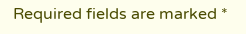Required fields are marked *